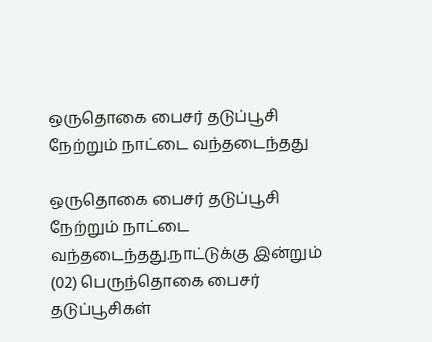ஒருதொகை பைசர் தடுப்பூசி நேற்றும் நாட்டை வந்தடைந்தது

ஒருதொகை பைசர் தடுப்பூசி நேற்றும் நாட்டை வந்தடைந்தது.நாட்டுக்கு இன்றும் (02) பெருந்தொகை பைசர் தடுப்பூசிகள்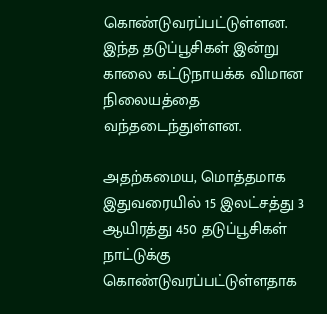கொண்டுவரப்பட்டுள்ளன. இந்த தடுப்பூசிகள் இன்று காலை கட்டுநாயக்க விமான நிலையத்தை வந்தடைந்துள்ளன.

அதற்கமைய, மொத்தமாக இதுவரையில் 15 இலட்சத்து 3 ஆயிரத்து 450 தடுப்பூசிகள் நாட்டுக்கு கொண்டுவரப்பட்டுள்ளதாக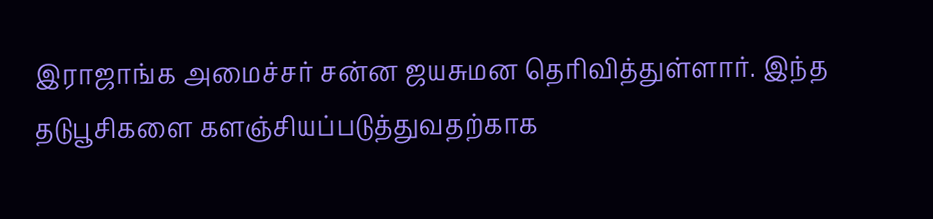இராஜாங்க அமைச்சர் சன்ன ஜயசுமன தெரிவித்துள்ளார். இந்த தடுபூசிகளை களஞ்சியப்படுத்துவதற்காக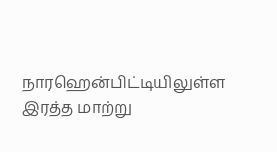நாரஹென்பிட்டியிலுள்ள இரத்த மாற்று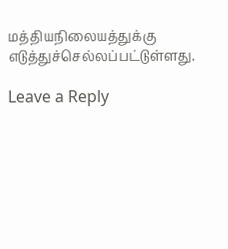மத்தியநிலையத்துக்கு எடுத்துச்செல்லப்பட்டுள்ளது.

Leave a Reply